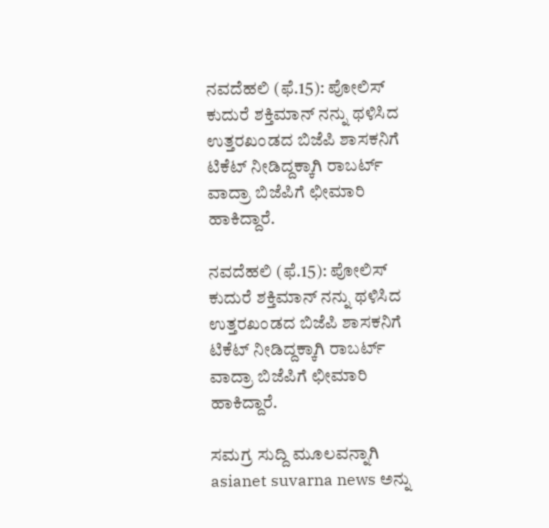ನವದೆಹಲಿ (ಫೆ.15): ಪೋಲಿಸ್ ಕುದುರೆ ಶಕ್ತಿಮಾನ್ ನನ್ನು ಥಳಿಸಿದ ಉತ್ತರಖಂಡದ ಬಿಜೆಪಿ ಶಾಸಕನಿಗೆ ಟಿಕೆಟ್ ನೀಡಿದ್ದಕ್ಕಾಗಿ ರಾಬರ್ಟ್ ವಾದ್ರಾ ಬಿಜೆಪಿಗೆ ಛೀಮಾರಿ ಹಾಕಿದ್ದಾರೆ.

ನವದೆಹಲಿ (ಫೆ.15): ಪೋಲಿಸ್ ಕುದುರೆ ಶಕ್ತಿಮಾನ್ ನನ್ನು ಥಳಿಸಿದ ಉತ್ತರಖಂಡದ ಬಿಜೆಪಿ ಶಾಸಕನಿಗೆ ಟಿಕೆಟ್ ನೀಡಿದ್ದಕ್ಕಾಗಿ ರಾಬರ್ಟ್ ವಾದ್ರಾ ಬಿಜೆಪಿಗೆ ಛೀಮಾರಿ ಹಾಕಿದ್ದಾರೆ.

ಸಮಗ್ರ ಸುದ್ದಿ ಮೂಲವನ್ನಾಗಿ asianet suvarna news ಅನ್ನು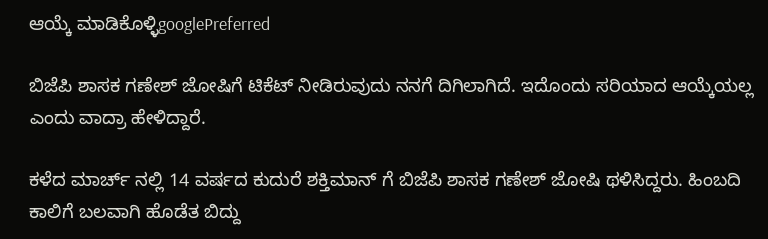ಆಯ್ಕೆ ಮಾಡಿಕೊಳ್ಳಿgooglePreferred

ಬಿಜೆಪಿ ಶಾಸಕ ಗಣೇಶ್ ಜೋಷಿಗೆ ಟಿಕೆಟ್ ನೀಡಿರುವುದು ನನಗೆ ದಿಗಿಲಾಗಿದೆ. ಇದೊಂದು ಸರಿಯಾದ ಆಯ್ಕೆಯಲ್ಲ ಎಂದು ವಾದ್ರಾ ಹೇಳಿದ್ದಾರೆ.

ಕಳೆದ ಮಾರ್ಚ್ ನಲ್ಲಿ 14 ವರ್ಷದ ಕುದುರೆ ಶಕ್ತಿಮಾನ್ ಗೆ ಬಿಜೆಪಿ ಶಾಸಕ ಗಣೇಶ್ ಜೋಷಿ ಥಳಿಸಿದ್ದರು. ಹಿಂಬದಿ ಕಾಲಿಗೆ ಬಲವಾಗಿ ಹೊಡೆತ ಬಿದ್ದು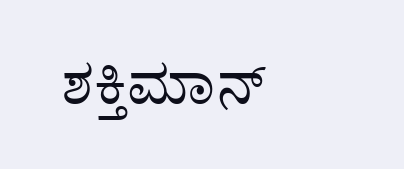ಶಕ್ತಿಮಾನ್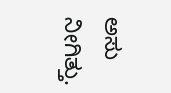ಅಸು ನೀಗಿತ್ತು.